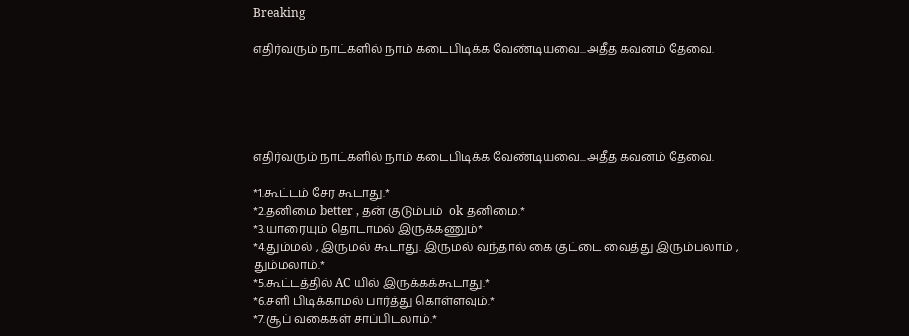Breaking

எதிர்வரும் நாட்களில் நாம் கடைபிடிக்க வேண்டியவை...அதீத கவனம் தேவை.





எதிர்வரும் நாட்களில் நாம் கடைபிடிக்க வேண்டியவை...அதீத கவனம் தேவை.

*1.கூட்டம் சேர கூடாது.*
*2.தனிமை better , தன் குடும்பம்  ok தனிமை.*
*3.யாரையும் தொடாமல் இருக்கணும்*
*4.தும்மல் , இருமல் கூடாது. இருமல் வந்தால் கை குட்டை வைத்து இரும்பலாம் , தும்மலாம்.*
*5.கூட்டத்தில் AC யில் இருக்கக்கூடாது.*
*6.சளி பிடிக்காமல் பார்த்து கொள்ளவும்.*
*7.சூப் வகைகள் சாப்பிடலாம்.*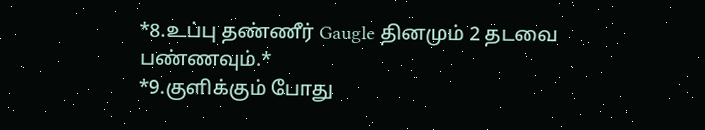*8.உப்பு தண்ணீர் Gaugle தினமும் 2 தடவை பண்ணவும்.*
*9.குளிக்கும் போது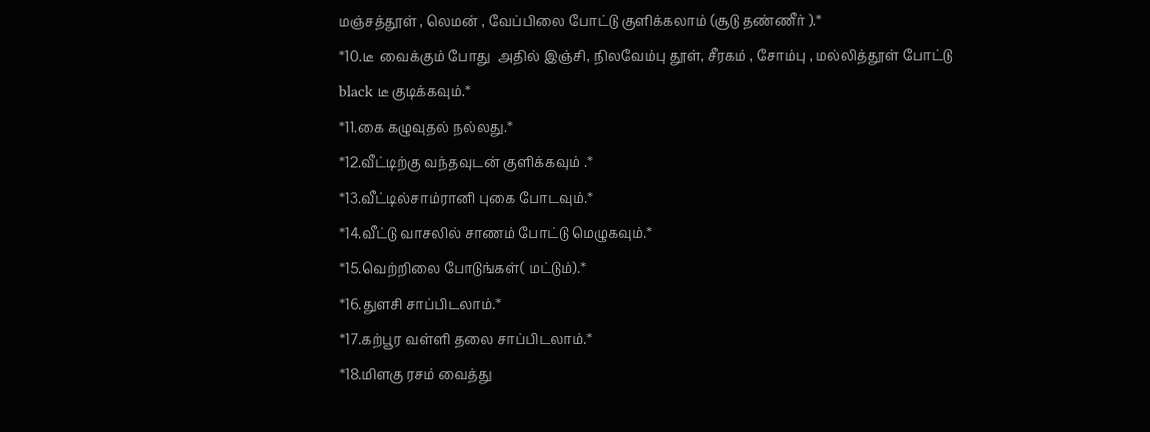மஞ்சத்தூள் , லெமன் , வேப்பிலை போட்டு குளிக்கலாம் (சூடு தண்ணீர் ).*
*10.டீ  வைக்கும் போது  அதில் இஞ்சி, நிலவேம்பு தூள், சீரகம் , சோம்பு , மல்லித்தூள் போட்டு black டீ குடிக்கவும்.*
*11.கை கழுவுதல் நல்லது.*
*12.வீட்டிற்கு வந்தவுடன் குளிக்கவும் .*
*13.வீட்டில்சாம்ரானி புகை போடவும்.*
*14.வீட்டு வாசலில் சாணம் போட்டு மெழுகவும்.*
*15.வெற்றிலை போடுங்கள்( மட்டும்).*
*16.துளசி சாப்பிடலாம்.*
*17.கற்பூர வள்ளி தலை சாப்பிடலாம்.*
*18.மிளகு ரசம் வைத்து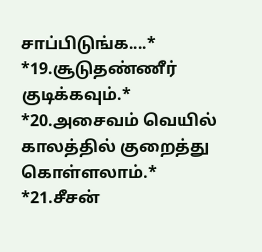சாப்பிடுங்க....*
*19.சூடுதண்ணீர் குடிக்கவும்.*
*20.அசைவம் வெயில் காலத்தில் குறைத்து கொள்ளலாம்.*
*21.சீசன்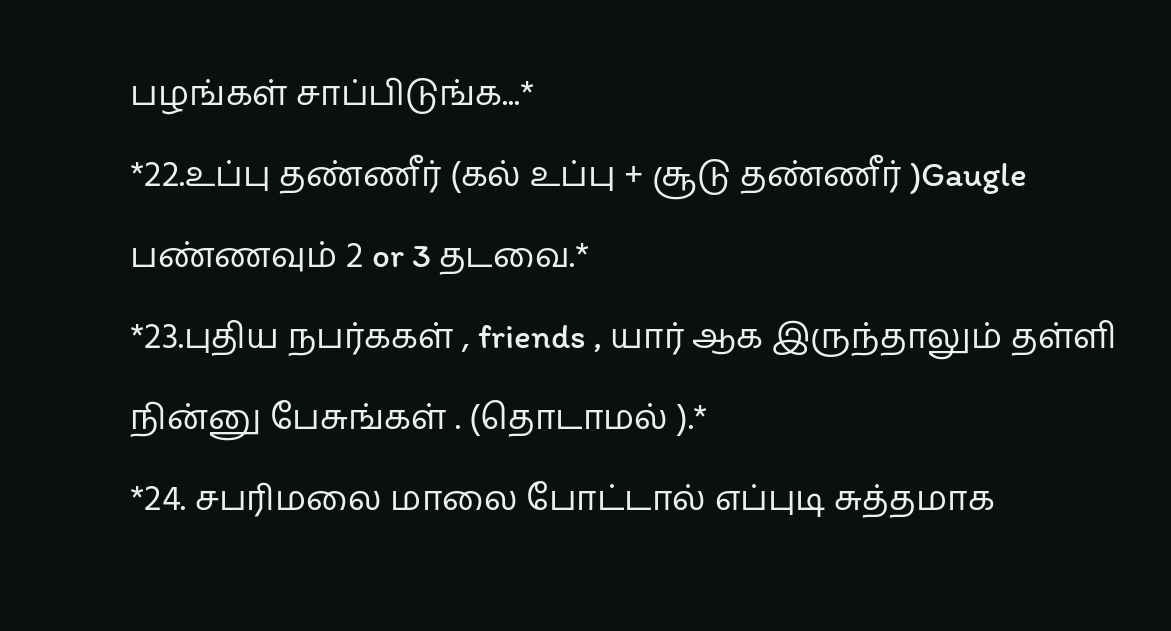பழங்கள் சாப்பிடுங்க...*
*22.உப்பு தண்ணீர் (கல் உப்பு + சூடு தண்ணீர் )Gaugle பண்ணவும் 2 or 3 தடவை.*
*23.புதிய நபர்ககள் , friends , யார் ஆக இருந்தாலும் தள்ளி நின்னு பேசுங்கள் . (தொடாமல் ).*
*24. சபரிமலை மாலை போட்டால் எப்புடி சுத்தமாக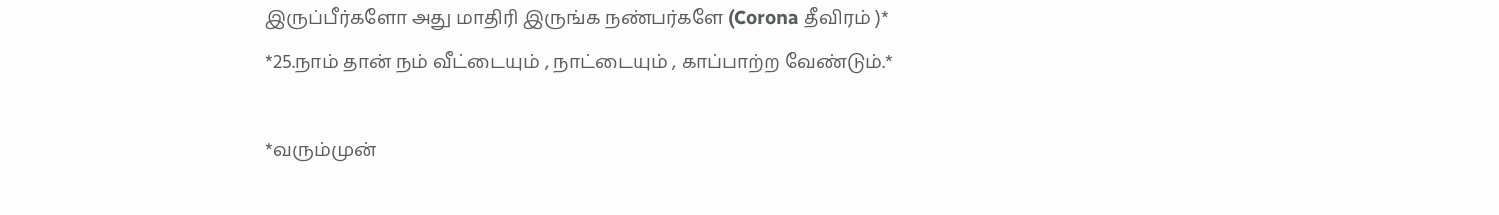இருப்பீர்களோ அது மாதிரி இருங்க நண்பர்களே (Corona தீவிரம் )*
*25.நாம் தான் நம் வீட்டையும் , நாட்டையும் , காப்பாற்ற வேண்டும்.*

*வரும்முன்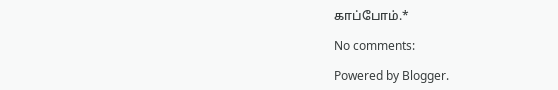காப்போம்.*

No comments:

Powered by Blogger.